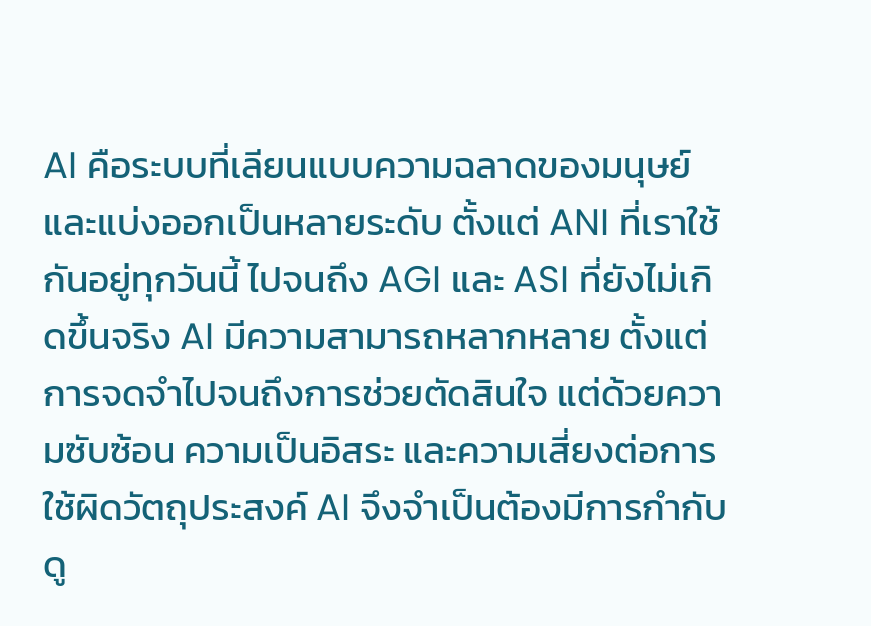AI คือระบบที่เลียนแบบความฉลาดของมนุษย์ และแบ่งออกเป็นหลายระดับ ตั้งแต่ ANI ที่เราใช้กันอยู่ทุกวันนี้ ไปจนถึง AGI และ ASI ที่ยังไม่เกิดขึ้นจริง AI มีความสามารถหลากหลาย ตั้งแต่การจดจำไปจนถึงการช่วยตัดสินใจ แต่ด้วยความซับซ้อน ความเป็นอิสระ และความเสี่ยงต่อการใช้ผิดวัตถุประสงค์ AI จึงจำเป็นต้องมีการกำกับดู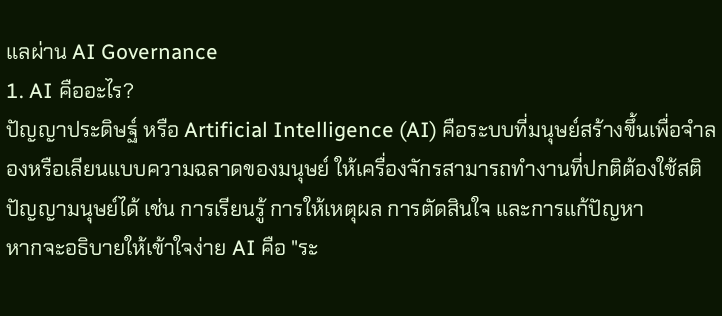แลผ่าน AI Governance
1. AI คืออะไร?
ปัญญาประดิษฐ์ หรือ Artificial Intelligence (AI) คือระบบที่มนุษย์สร้างขึ้นเพื่อจำลองหรือเลียนแบบความฉลาดของมนุษย์ ให้เครื่องจักรสามารถทำงานที่ปกติต้องใช้สติปัญญามนุษย์ได้ เช่น การเรียนรู้ การให้เหตุผล การตัดสินใจ และการแก้ปัญหา
หากจะอธิบายให้เข้าใจง่าย AI คือ "ระ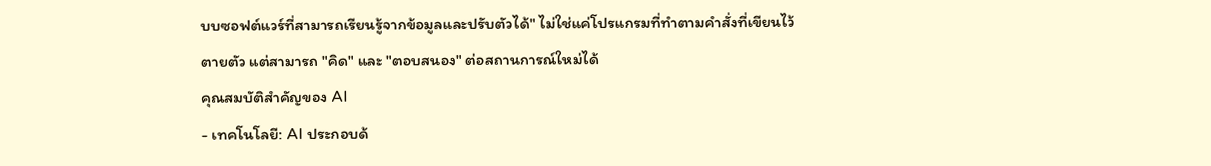บบซอฟต์แวร์ที่สามารถเรียนรู้จากข้อมูลและปรับตัวได้" ไม่ใช่แค่โปรแกรมที่ทำตามคำสั่งที่เขียนไว้ตายตัว แต่สามารถ "คิด" และ "ตอบสนอง" ต่อสถานการณ์ใหม่ได้
คุณสมบัติสำคัญของ AI
- เทคโนโลยี: AI ประกอบด้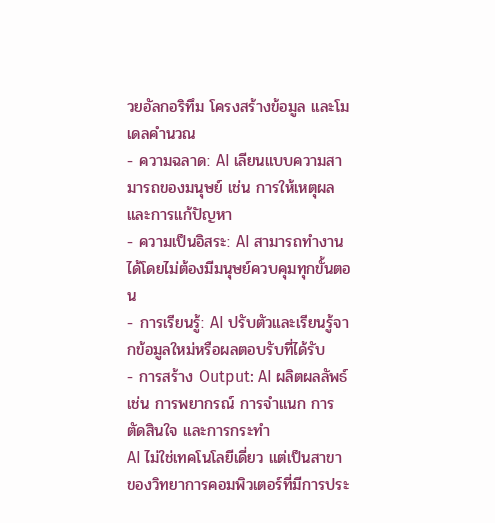วยอัลกอริทึม โครงสร้างข้อมูล และโมเดลคำนวณ
- ความฉลาด: AI เลียนแบบความสามารถของมนุษย์ เช่น การให้เหตุผล และการแก้ปัญหา
- ความเป็นอิสระ: AI สามารถทำงานได้โดยไม่ต้องมีมนุษย์ควบคุมทุกขั้นตอน
- การเรียนรู้: AI ปรับตัวและเรียนรู้จากข้อมูลใหม่หรือผลตอบรับที่ได้รับ
- การสร้าง Output: AI ผลิตผลลัพธ์ เช่น การพยากรณ์ การจำแนก การตัดสินใจ และการกระทำ
AI ไม่ใช่เทคโนโลยีเดี่ยว แต่เป็นสาขาของวิทยาการคอมพิวเตอร์ที่มีการประ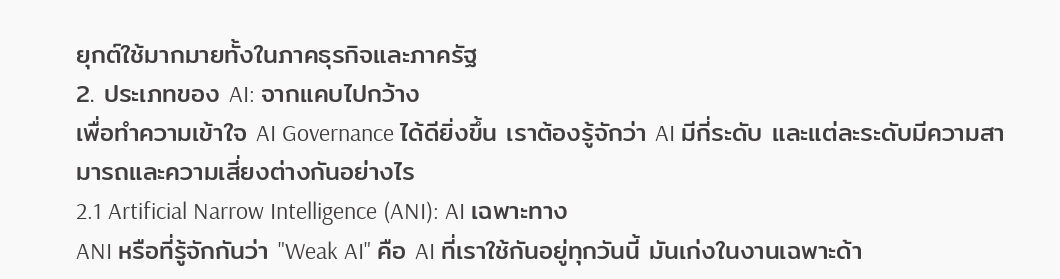ยุกต์ใช้มากมายทั้งในภาคธุรกิจและภาครัฐ
2. ประเภทของ AI: จากแคบไปกว้าง
เพื่อทำความเข้าใจ AI Governance ได้ดียิ่งขึ้น เราต้องรู้จักว่า AI มีกี่ระดับ และแต่ละระดับมีความสามารถและความเสี่ยงต่างกันอย่างไร
2.1 Artificial Narrow Intelligence (ANI): AI เฉพาะทาง
ANI หรือที่รู้จักกันว่า "Weak AI" คือ AI ที่เราใช้กันอยู่ทุกวันนี้ มันเก่งในงานเฉพาะด้า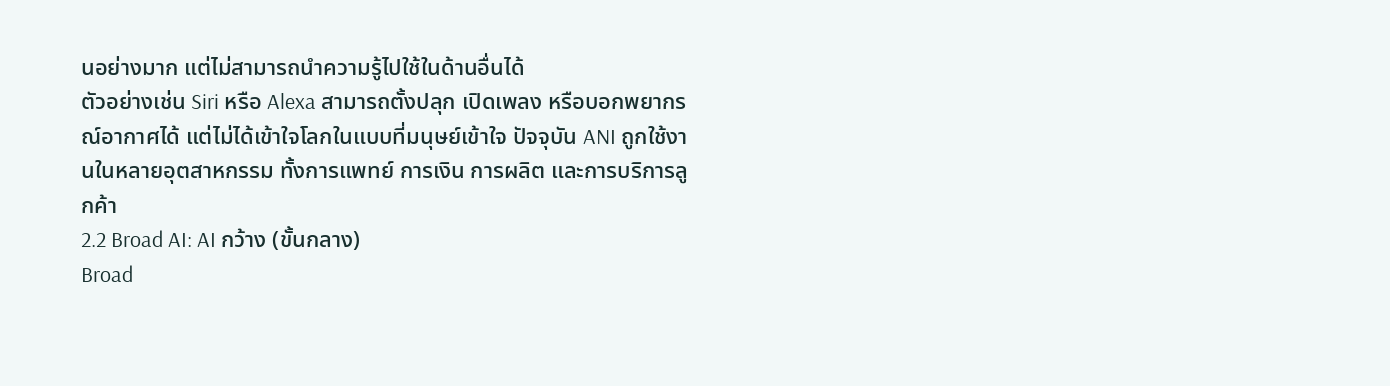นอย่างมาก แต่ไม่สามารถนำความรู้ไปใช้ในด้านอื่นได้
ตัวอย่างเช่น Siri หรือ Alexa สามารถตั้งปลุก เปิดเพลง หรือบอกพยากรณ์อากาศได้ แต่ไม่ได้เข้าใจโลกในแบบที่มนุษย์เข้าใจ ปัจจุบัน ANI ถูกใช้งานในหลายอุตสาหกรรม ทั้งการแพทย์ การเงิน การผลิต และการบริการลูกค้า
2.2 Broad AI: AI กว้าง (ขั้นกลาง)
Broad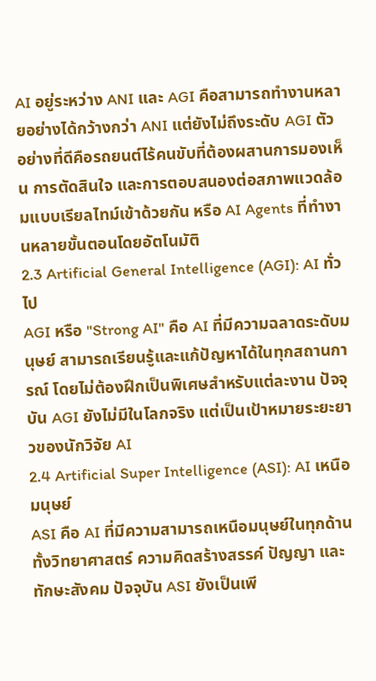AI อยู่ระหว่าง ANI และ AGI คือสามารถทำงานหลายอย่างได้กว้างกว่า ANI แต่ยังไม่ถึงระดับ AGI ตัวอย่างที่ดีคือรถยนต์ไร้คนขับที่ต้องผสานการมองเห็น การตัดสินใจ และการตอบสนองต่อสภาพแวดล้อมแบบเรียลไทม์เข้าด้วยกัน หรือ AI Agents ที่ทำงานหลายขั้นตอนโดยอัตโนมัติ
2.3 Artificial General Intelligence (AGI): AI ทั่วไป
AGI หรือ "Strong AI" คือ AI ที่มีความฉลาดระดับมนุษย์ สามารถเรียนรู้และแก้ปัญหาได้ในทุกสถานการณ์ โดยไม่ต้องฝึกเป็นพิเศษสำหรับแต่ละงาน ปัจจุบัน AGI ยังไม่มีในโลกจริง แต่เป็นเป้าหมายระยะยาวของนักวิจัย AI
2.4 Artificial Super Intelligence (ASI): AI เหนือมนุษย์
ASI คือ AI ที่มีความสามารถเหนือมนุษย์ในทุกด้าน ทั้งวิทยาศาสตร์ ความคิดสร้างสรรค์ ปัญญา และทักษะสังคม ปัจจุบัน ASI ยังเป็นเพี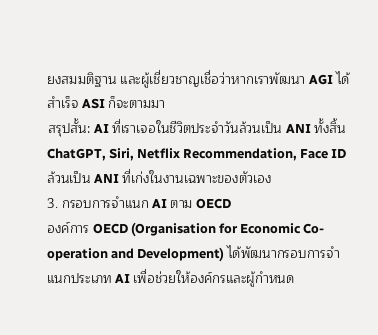ยงสมมติฐาน และผู้เชี่ยวชาญเชื่อว่าหากเราพัฒนา AGI ได้สำเร็จ ASI ก็จะตามมา
สรุปสั้น: AI ที่เราเจอในชีวิตประจำวันล้วนเป็น ANI ทั้งสิ้น ChatGPT, Siri, Netflix Recommendation, Face ID ล้วนเป็น ANI ที่เก่งในงานเฉพาะของตัวเอง
3. กรอบการจำแนก AI ตาม OECD
องค์การ OECD (Organisation for Economic Co-operation and Development) ได้พัฒนากรอบการจำแนกประเภท AI เพื่อช่วยให้องค์กรและผู้กำหนด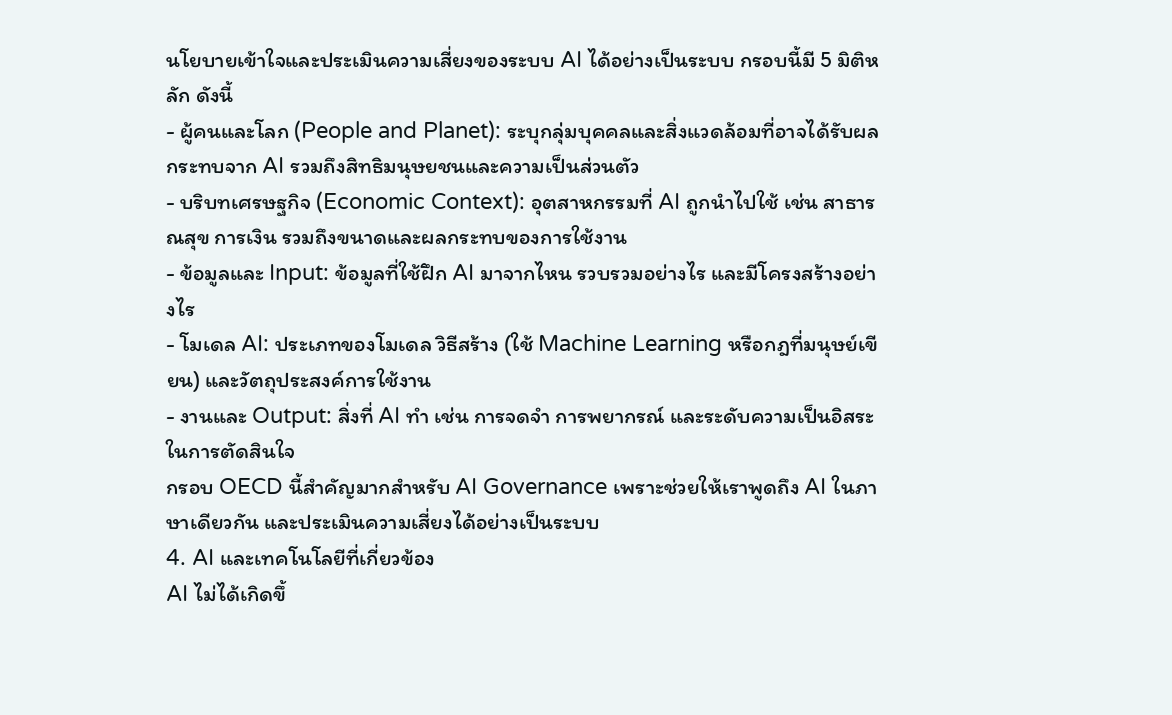นโยบายเข้าใจและประเมินความเสี่ยงของระบบ AI ได้อย่างเป็นระบบ กรอบนี้มี 5 มิติหลัก ดังนี้
- ผู้คนและโลก (People and Planet): ระบุกลุ่มบุคคลและสิ่งแวดล้อมที่อาจได้รับผลกระทบจาก AI รวมถึงสิทธิมนุษยชนและความเป็นส่วนตัว
- บริบทเศรษฐกิจ (Economic Context): อุตสาหกรรมที่ AI ถูกนำไปใช้ เช่น สาธารณสุข การเงิน รวมถึงขนาดและผลกระทบของการใช้งาน
- ข้อมูลและ Input: ข้อมูลที่ใช้ฝึก AI มาจากไหน รวบรวมอย่างไร และมีโครงสร้างอย่างไร
- โมเดล AI: ประเภทของโมเดล วิธีสร้าง (ใช้ Machine Learning หรือกฎที่มนุษย์เขียน) และวัตถุประสงค์การใช้งาน
- งานและ Output: สิ่งที่ AI ทำ เช่น การจดจำ การพยากรณ์ และระดับความเป็นอิสระในการตัดสินใจ
กรอบ OECD นี้สำคัญมากสำหรับ AI Governance เพราะช่วยให้เราพูดถึง AI ในภาษาเดียวกัน และประเมินความเสี่ยงได้อย่างเป็นระบบ
4. AI และเทคโนโลยีที่เกี่ยวข้อง
AI ไม่ได้เกิดขึ้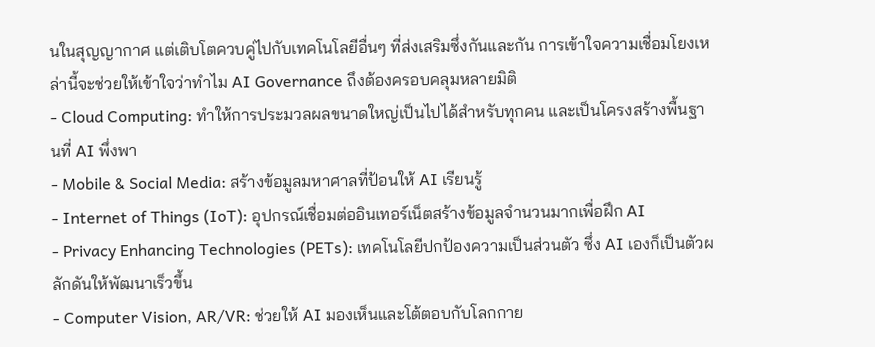นในสุญญากาศ แต่เติบโตควบคู่ไปกับเทคโนโลยีอื่นๆ ที่ส่งเสริมซึ่งกันและกัน การเข้าใจความเชื่อมโยงเหล่านี้จะช่วยให้เข้าใจว่าทำไม AI Governance ถึงต้องครอบคลุมหลายมิติ
- Cloud Computing: ทำให้การประมวลผลขนาดใหญ่เป็นไปได้สำหรับทุกคน และเป็นโครงสร้างพื้นฐานที่ AI พึ่งพา
- Mobile & Social Media: สร้างข้อมูลมหาศาลที่ป้อนให้ AI เรียนรู้
- Internet of Things (IoT): อุปกรณ์เชื่อมต่ออินเทอร์เน็ตสร้างข้อมูลจำนวนมากเพื่อฝึก AI
- Privacy Enhancing Technologies (PETs): เทคโนโลยีปกป้องความเป็นส่วนตัว ซึ่ง AI เองก็เป็นตัวผลักดันให้พัฒนาเร็วขึ้น
- Computer Vision, AR/VR: ช่วยให้ AI มองเห็นและโต้ตอบกับโลกกาย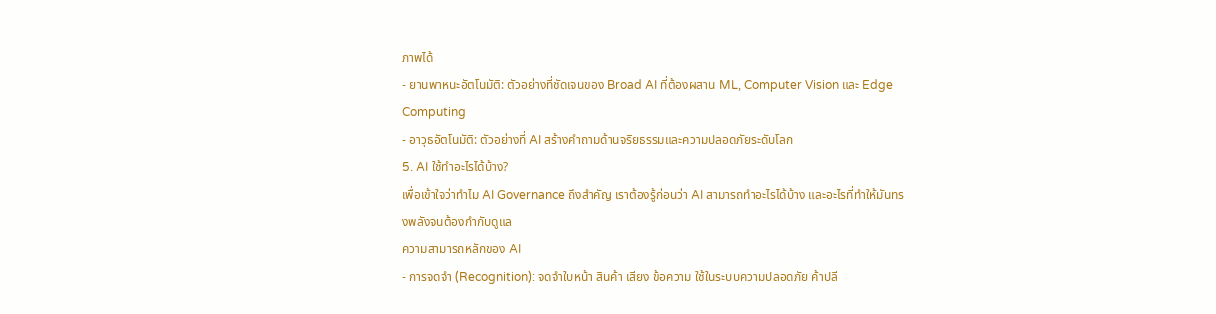ภาพได้
- ยานพาหนะอัตโนมัติ: ตัวอย่างที่ชัดเจนของ Broad AI ที่ต้องผสาน ML, Computer Vision และ Edge Computing
- อาวุธอัตโนมัติ: ตัวอย่างที่ AI สร้างคำถามด้านจริยธรรมและความปลอดภัยระดับโลก
5. AI ใช้ทำอะไรได้บ้าง?
เพื่อเข้าใจว่าทำไม AI Governance ถึงสำคัญ เราต้องรู้ก่อนว่า AI สามารถทำอะไรได้บ้าง และอะไรที่ทำให้มันทรงพลังจนต้องกำกับดูแล
ความสามารถหลักของ AI
- การจดจำ (Recognition): จดจำใบหน้า สินค้า เสียง ข้อความ ใช้ในระบบความปลอดภัย ค้าปลี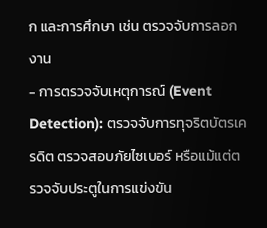ก และการศึกษา เช่น ตรวจจับการลอกงาน
- การตรวจจับเหตุการณ์ (Event Detection): ตรวจจับการทุจริตบัตรเครดิต ตรวจสอบภัยไซเบอร์ หรือแม้แต่ตรวจจับประตูในการแข่งขัน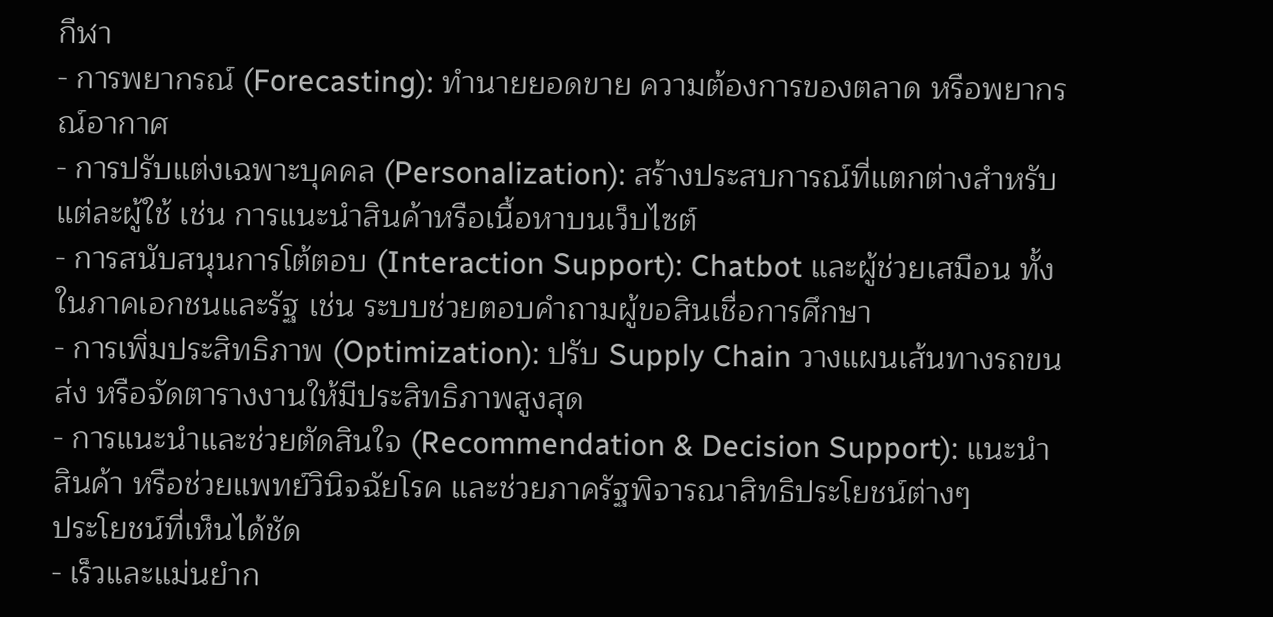กีฬา
- การพยากรณ์ (Forecasting): ทำนายยอดขาย ความต้องการของตลาด หรือพยากรณ์อากาศ
- การปรับแต่งเฉพาะบุคคล (Personalization): สร้างประสบการณ์ที่แตกต่างสำหรับแต่ละผู้ใช้ เช่น การแนะนำสินค้าหรือเนื้อหาบนเว็บไซต์
- การสนับสนุนการโต้ตอบ (Interaction Support): Chatbot และผู้ช่วยเสมือน ทั้งในภาคเอกชนและรัฐ เช่น ระบบช่วยตอบคำถามผู้ขอสินเชื่อการศึกษา
- การเพิ่มประสิทธิภาพ (Optimization): ปรับ Supply Chain วางแผนเส้นทางรถขนส่ง หรือจัดตารางงานให้มีประสิทธิภาพสูงสุด
- การแนะนำและช่วยตัดสินใจ (Recommendation & Decision Support): แนะนำสินค้า หรือช่วยแพทย์วินิจฉัยโรค และช่วยภาครัฐพิจารณาสิทธิประโยชน์ต่างๆ
ประโยชน์ที่เห็นได้ชัด
- เร็วและแม่นยำก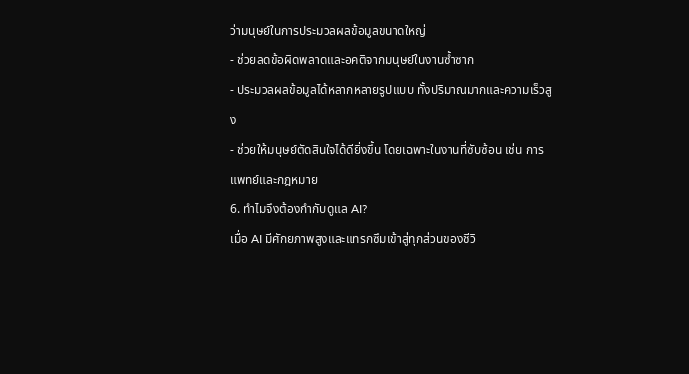ว่ามนุษย์ในการประมวลผลข้อมูลขนาดใหญ่
- ช่วยลดข้อผิดพลาดและอคติจากมนุษย์ในงานซ้ำซาก
- ประมวลผลข้อมูลได้หลากหลายรูปแบบ ทั้งปริมาณมากและความเร็วสูง
- ช่วยให้มนุษย์ตัดสินใจได้ดียิ่งขึ้น โดยเฉพาะในงานที่ซับซ้อน เช่น การแพทย์และกฎหมาย
6. ทำไมจึงต้องกำกับดูแล AI?
เมื่อ AI มีศักยภาพสูงและแทรกซึมเข้าสู่ทุกส่วนของชีวิ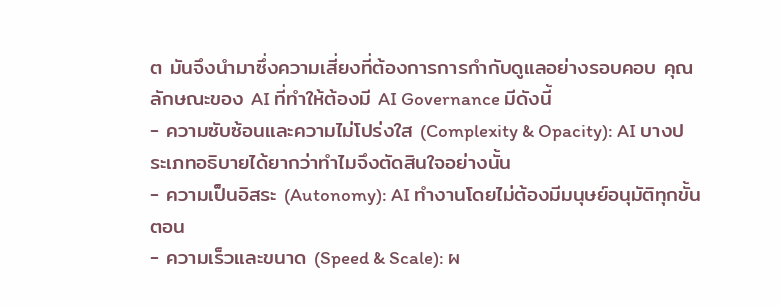ต มันจึงนำมาซึ่งความเสี่ยงที่ต้องการการกำกับดูแลอย่างรอบคอบ คุณลักษณะของ AI ที่ทำให้ต้องมี AI Governance มีดังนี้
- ความซับซ้อนและความไม่โปร่งใส (Complexity & Opacity): AI บางประเภทอธิบายได้ยากว่าทำไมจึงตัดสินใจอย่างนั้น
- ความเป็นอิสระ (Autonomy): AI ทำงานโดยไม่ต้องมีมนุษย์อนุมัติทุกขั้นตอน
- ความเร็วและขนาด (Speed & Scale): ผ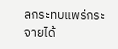ลกระทบแพร่กระจายได้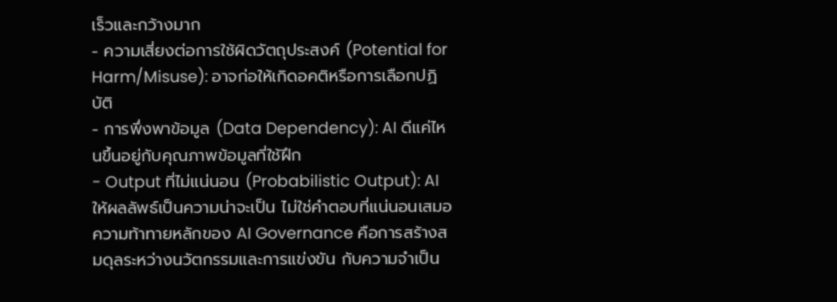เร็วและกว้างมาก
- ความเสี่ยงต่อการใช้ผิดวัตถุประสงค์ (Potential for Harm/Misuse): อาจก่อให้เกิดอคติหรือการเลือกปฏิบัติ
- การพึ่งพาข้อมูล (Data Dependency): AI ดีแค่ไหนขึ้นอยู่กับคุณภาพข้อมูลที่ใช้ฝึก
- Output ที่ไม่แน่นอน (Probabilistic Output): AI ให้ผลลัพธ์เป็นความน่าจะเป็น ไม่ใช่คำตอบที่แน่นอนเสมอ
ความท้าทายหลักของ AI Governance คือการสร้างสมดุลระหว่างนวัตกรรมและการแข่งขัน กับความจำเป็น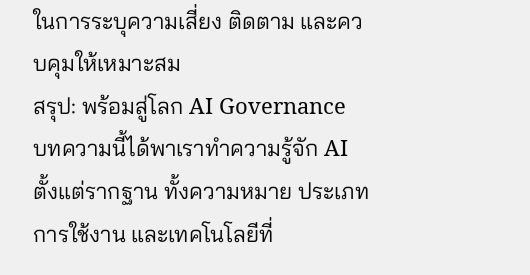ในการระบุความเสี่ยง ติดตาม และควบคุมให้เหมาะสม
สรุป: พร้อมสู่โลก AI Governance
บทความนี้ได้พาเราทำความรู้จัก AI ตั้งแต่รากฐาน ทั้งความหมาย ประเภท การใช้งาน และเทคโนโลยีที่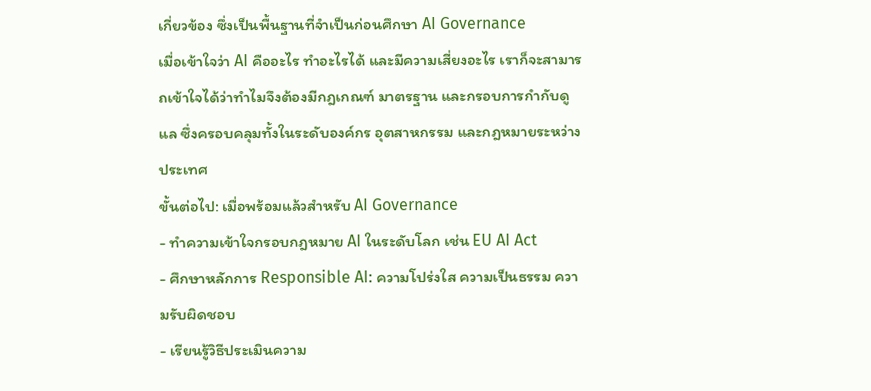เกี่ยวข้อง ซึ่งเป็นพื้นฐานที่จำเป็นก่อนศึกษา AI Governance
เมื่อเข้าใจว่า AI คืออะไร ทำอะไรได้ และมีความเสี่ยงอะไร เราก็จะสามารถเข้าใจได้ว่าทำไมจึงต้องมีกฎเกณฑ์ มาตรฐาน และกรอบการกำกับดูแล ซึ่งครอบคลุมทั้งในระดับองค์กร อุตสาหกรรม และกฎหมายระหว่างประเทศ
ขั้นต่อไป: เมื่อพร้อมแล้วสำหรับ AI Governance
- ทำความเข้าใจกรอบกฎหมาย AI ในระดับโลก เช่น EU AI Act
- ศึกษาหลักการ Responsible AI: ความโปร่งใส ความเป็นธรรม ความรับผิดชอบ
- เรียนรู้วิธีประเมินความ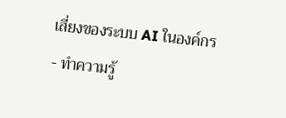เสี่ยงของระบบ AI ในองค์กร
- ทำความรู้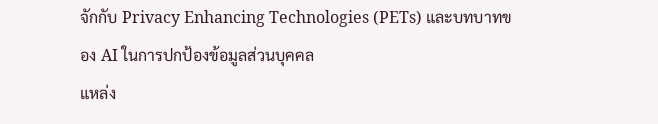จักกับ Privacy Enhancing Technologies (PETs) และบทบาทของ AI ในการปกป้องข้อมูลส่วนบุคคล
แหล่ง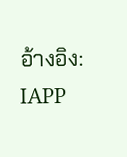อ้างอิง: IAPP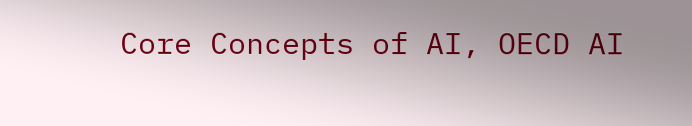Core Concepts of AI, OECD AI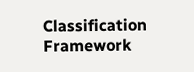Classification Framework